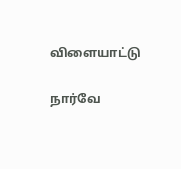விளையாட்டு

நார்வே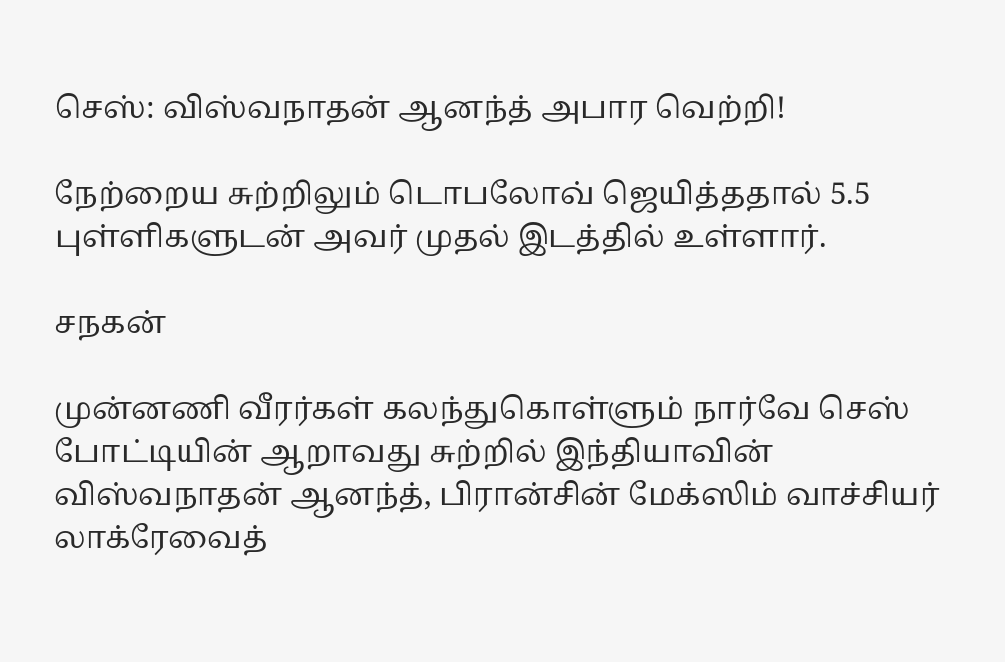செஸ்: விஸ்வநாதன் ஆனந்த் அபார வெற்றி!

நேற்றைய சுற்றிலும் டொபலோவ் ஜெயித்ததால் 5.5 புள்ளிகளுடன் அவர் முதல் இடத்தில் உள்ளார்.

சநகன்

முன்னணி வீரர்கள் கலந்துகொள்ளும் நார்வே செஸ் போட்டியின் ஆறாவது சுற்றில் இந்தியாவின் விஸ்வநாதன் ஆனந்த், பிரான்சின் மேக்ஸிம் வாச்சியர் லாக்ரேவைத்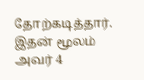தோற்கடித்தார். இதன் மூலம் அவர் 4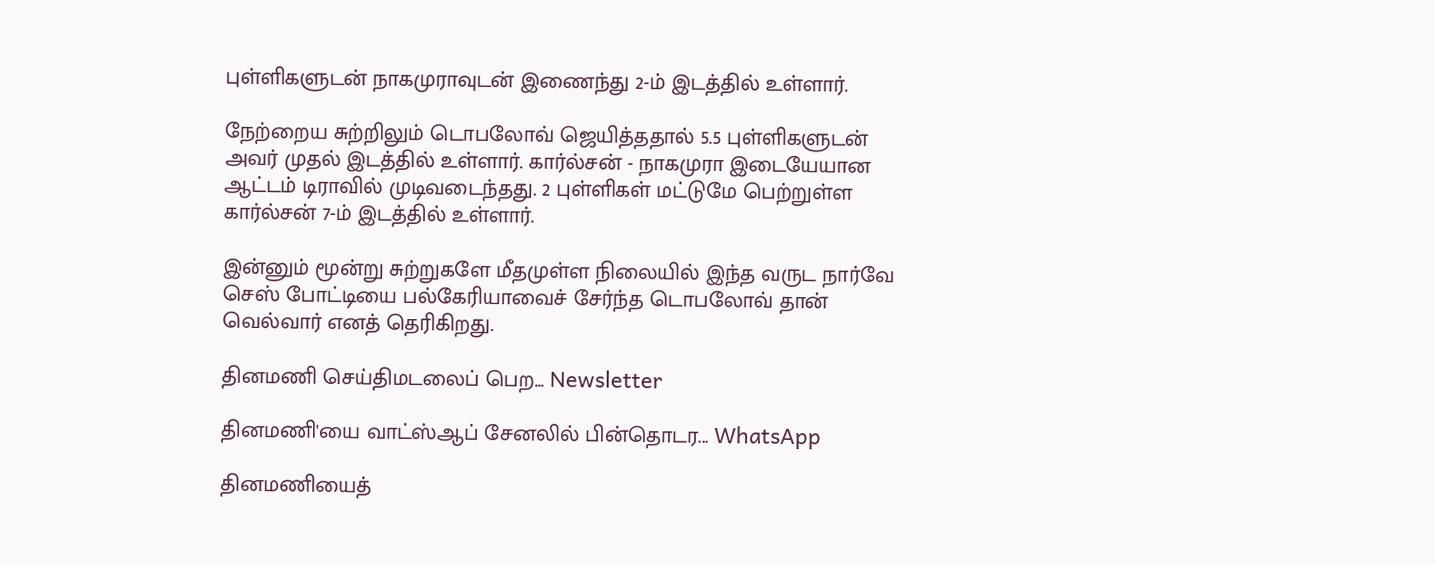புள்ளிகளுடன் நாகமுராவுடன் இணைந்து 2-ம் இடத்தில் உள்ளார்.

நேற்றைய சுற்றிலும் டொபலோவ் ஜெயித்ததால் 5.5 புள்ளிகளுடன் அவர் முதல் இடத்தில் உள்ளார். கார்ல்சன் - நாகமுரா இடையேயான ஆட்டம் டிராவில் முடிவடைந்தது. 2 புள்ளிகள் மட்டுமே பெற்றுள்ள கார்ல்சன் 7-ம் இடத்தில் உள்ளார்.

இன்னும் மூன்று சுற்றுகளே மீதமுள்ள நிலையில் இந்த வருட நார்வே செஸ் போட்டியை பல்கேரியாவைச் சேர்ந்த டொபலோவ் தான் வெல்வார் எனத் தெரிகிறது.

தினமணி செய்திமடலைப் பெற... Newsletter

தினமணி'யை வாட்ஸ்ஆப் சேனலில் பின்தொடர... WhatsApp

தினமணியைத்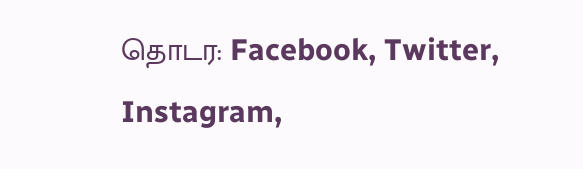தொடர: Facebook, Twitter, Instagram,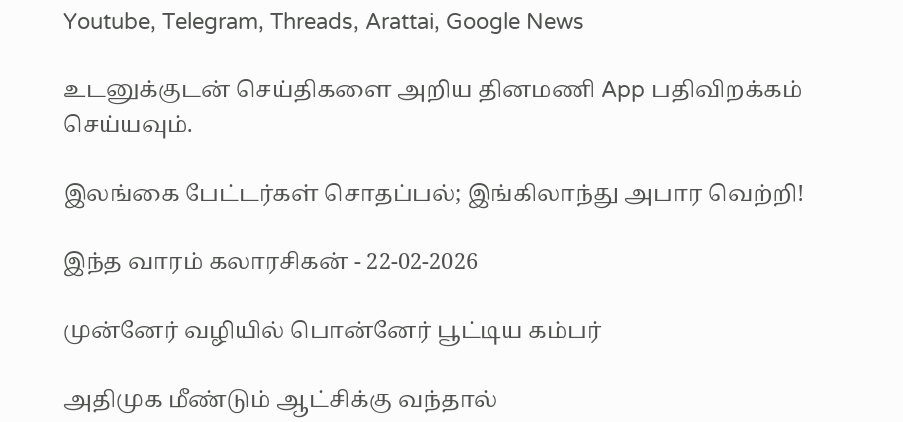Youtube, Telegram, Threads, Arattai, Google News

உடனுக்குடன் செய்திகளை அறிய தினமணி App பதிவிறக்கம் செய்யவும்.

இலங்கை பேட்டர்கள் சொதப்பல்; இங்கிலாந்து அபார வெற்றி!

இந்த வாரம் கலாரசிகன் - 22-02-2026

முன்னேர் வழியில் பொன்னேர் பூட்டிய கம்பர்

அதிமுக மீண்டும் ஆட்சிக்கு வந்தால்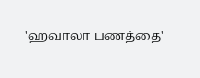'ஹவாலா பணத்தை'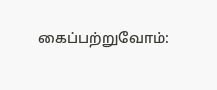கைப்பற்றுவோம்: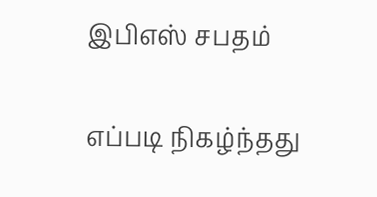இபிஎஸ் சபதம்

எப்படி நிகழ்ந்தது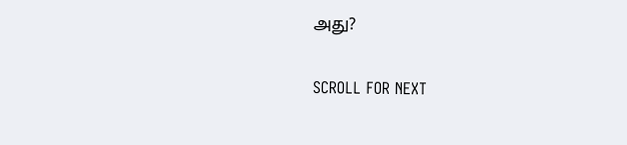அது?

SCROLL FOR NEXT